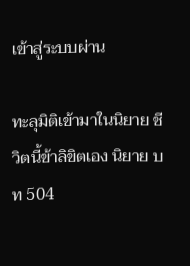เข้าสู่ระบบผ่าน

ทะลุมิติเข้ามาในนิยาย ชีวิตนี้ข้าลิขิตเอง นิยาย บท 504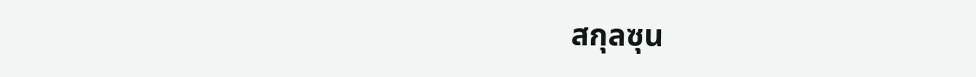สกุลซุน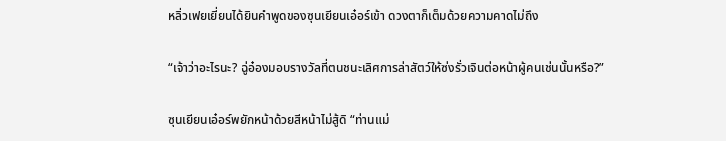หลิ่วเฟยเยี่ยนได้ยินคำพูดของซุนเยียนเอ๋อร์เข้า ดวงตาก็เต็มด้วยความคาดไม่ถึง

“เจ้าว่าอะไรนะ? ฉู่อ๋องมอบรางวัลที่ตนชนะเลิศการล่าสัตว์ให้ซ่งรั่วเจินต่อหน้าผู้คนเช่นนั้นหรือ?”

ซุนเยียนเอ๋อร์พยักหน้าด้วยสีหน้าไม่สู้ดิ “ท่านแม่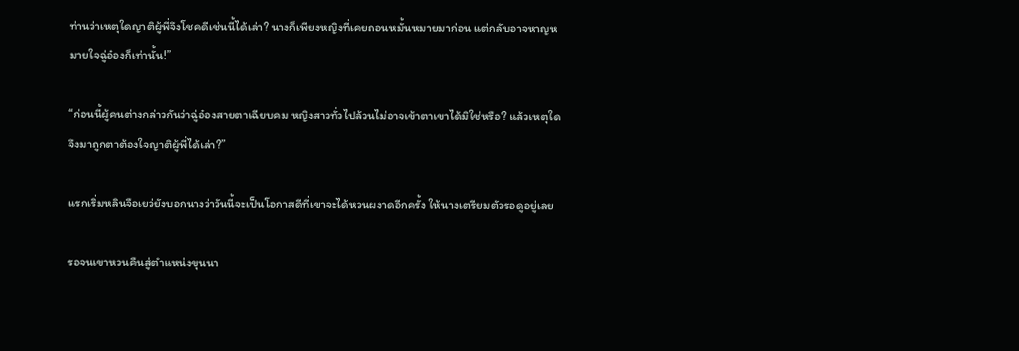ท่านว่าเหตุใดญาติผู้พี่จึงโชคดีเช่นนี้ได้เล่า? นางก็เพียงหญิงที่เคยถอนหมั้นหมายมาก่อน แต่กลับอาจหาญหมายใจฉู่อ๋องก็เท่านั้น!”

“ก่อนนี้ผู้คนต่างกล่าวกันว่าฉู่อ๋องสายตาเฉียบคม หญิงสาวทั่วไปล้วนไม่อาจเข้าตาเขาได้มิใช่หรือ? แล้วเหตุใดจึงมาถูกตาต้องใจญาติผู้พี่ได้เล่า?”

แรกเริ่มหลินจือเยว่ยังบอกนางว่าวันนี้จะเป็นโอกาสดีที่เขาจะได้หวนผงาดอีกครั้ง ให้นางเตรียมตัวรอดูอยู่เลย

รอจนเขาหวนคืนสู่ตำแหน่งขุนนา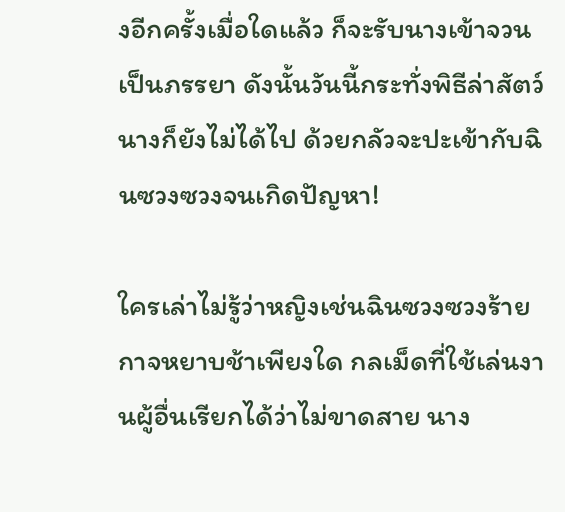งอีกครั้งเมื่อใดแล้ว ก็จะรับนางเข้าจวนเป็นภรรยา ดังนั้นวันนี้กระทั่งพิธีล่าสัตว์นางก็ยังไม่ได้ไป ด้วยกลัวจะปะเข้ากับฉินซวงซวงจนเกิดปัญหา!

ใครเล่าไม่รู้ว่าหญิงเช่นฉินซวงซวงร้ายกาจหยาบช้าเพียงใด กลเม็ดที่ใช้เล่นงานผู้อื่นเรียกได้ว่าไม่ขาดสาย นาง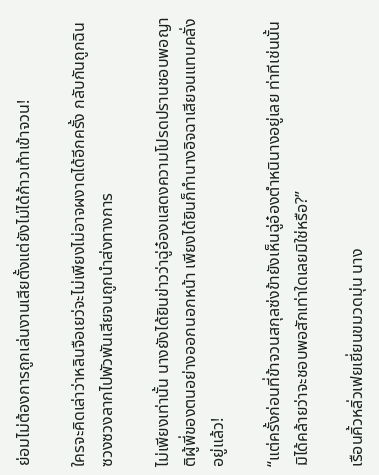ย่อมไม่ต้องการถูกเล่นงานเสียตั้งแต่ยังไม่ได้ก้าวเท้าเข้าจวน!

ใครจะคิดเล่าว่าหลินจือเยว่จะไม่เพียงไม่อาจผงาดได้อีกครั้ง กลับกันถูกฉินซวงซวงลากไปพัวพันเสียจนถูกนำส่งทางการ

ไม่เพียงเท่านั้น นางยังได้ยินข่าวว่าฉู่อ๋องแสดงความโปรดปรานชอบพอญาติผู้พี่ของตนอย่างออกนอกหน้า เพียงได้ยินก็ทำนางอิจฉาเสียจนแทบคลั่งอยู่แล้ว!

“แต่ครั้งก่อนที่ข้าจวนสกุลซ่งข้ายังเห็นฉู่อ๋องตำหนินางอยู่เลย ท่าทีเช่นนั้นมิได้คล้ายว่าจะชอบพอสักเท่าใดเลยมิใช่หรือ?”

เรือนคิ้วหลิ่วเฟยเยี่ยนขมวดมุ่น นาง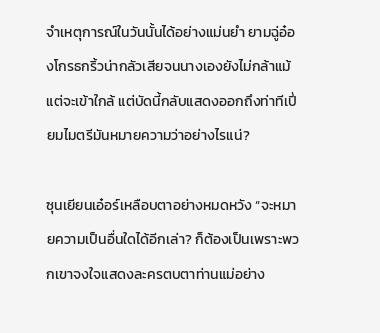จำเหตุการณ์ในวันนั้นได้อย่างแม่นยำ ยามฉู่อ๋องโกรธกริ้วน่ากลัวเสียจนนางเองยังไม่กล้าแม้แต่จะเข้าใกล้ แต่บัดนี้กลับแสดงออกถึงท่าทีเปี่ยมไมตรีมันหมายความว่าอย่างไรแน่?

ซุนเยียนเอ๋อร์เหลือบตาอย่างหมดหวัง “จะหมายความเป็นอื่นใดได้อีกเล่า? ก็ต้องเป็นเพราะพวกเขาจงใจแสดงละครตบตาท่านแม่อย่าง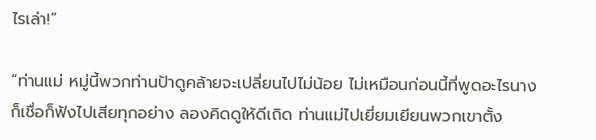ไรเล่า!”

“ท่านแม่ หมู่นี้พวกท่านป้าดูคล้ายจะเปลี่ยนไปไม่น้อย ไม่เหมือนก่อนนี้ที่พูดอะไรนางก็เชื่อก็ฟังไปเสียทุกอย่าง ลองคิดดูให้ดีเถิด ท่านแม่ไปเยี่ยมเยียนพวกเขาตั้ง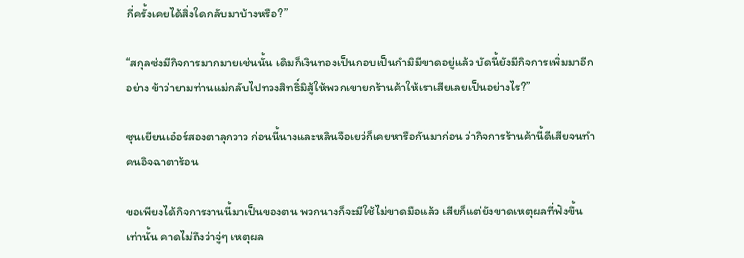กี่ครั้งเคยได้สิ่งใดกลับมาบ้างหรือ?”

“สกุลซ่งมีกิจการมากมายเช่นนั้น เดิมก็เงินทองเป็นกอบเป็นกำมิมีขาดอยู่แล้ว บัดนี้ยังมีกิจการเพิ่มมาอีกอย่าง ข้าว่ายามท่านแม่กลับไปทวงสิทธิ์มิสู้ให้พวกเขายกร้านค้าให้เราเสียเลยเป็นอย่างไร?”

ซุนเยียนเอ๋อร์สองตาลุกวาว ก่อนนี้นางและหลินจือเยว่ก็เคยหารือกันมาก่อน ว่ากิจการร้านค้านี้ดีเสียจนทำคนอิจฉาตาร้อน

ขอเพียงได้กิจการงานนี้มาเป็นของตน พวกนางก็จะมีใช้ไม่ขาดมือแล้ว เสียก็แต่ยังขาดเหตุผลที่ฟังขึ้นเท่านั้น คาดไม่ถึงว่าจู่ๆ เหตุผล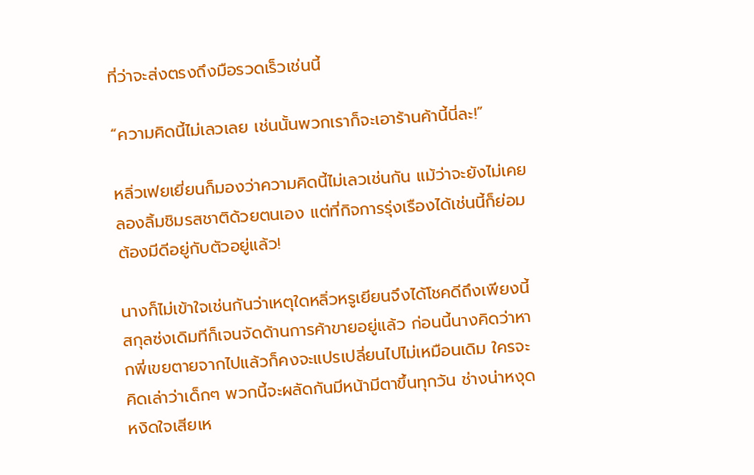ที่ว่าจะส่งตรงถึงมือรวดเร็วเช่นนี้

“ความคิดนี้ไม่เลวเลย เช่นนั้นพวกเราก็จะเอาร้านค้านี้นี่ละ!”

หลิ่วเฟยเยี่ยนก็มองว่าความคิดนี้ไม่เลวเช่นกัน แม้ว่าจะยังไม่เคยลองลิ้มชิมรสชาติด้วยตนเอง แต่ที่กิจการรุ่งเรืองได้เช่นนี้ก็ย่อมต้องมีดีอยู่กับตัวอยู่แล้ว!

นางก็ไม่เข้าใจเช่นกันว่าเหตุใดหลิ่วหรูเยียนจึงได้โชคดีถึงเพียงนี้ สกุลซ่งเดิมทีก็เจนจัดด้านการค้าขายอยู่แล้ว ก่อนนี้นางคิดว่าหากพี่เขยตายจากไปแล้วก็คงจะแปรเปลี่ยนไปไม่เหมือนเดิม ใครจะคิดเล่าว่าเด็กๆ พวกนี้จะผลัดกันมีหน้ามีตาขึ้นทุกวัน ช่างน่าหงุดหงิดใจเสียเห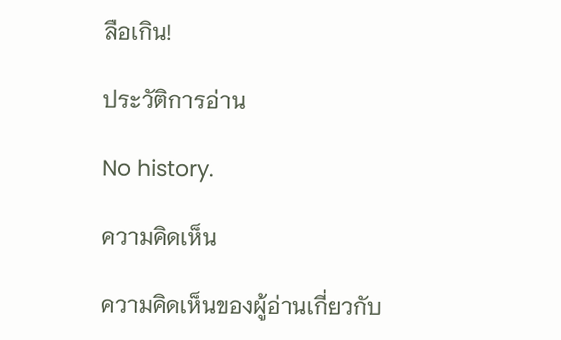ลือเกิน!

ประวัติการอ่าน

No history.

ความคิดเห็น

ความคิดเห็นของผู้อ่านเกี่ยวกับ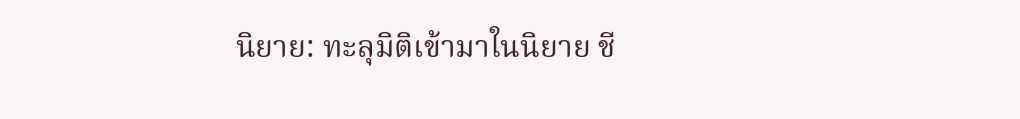นิยาย: ทะลุมิติเข้ามาในนิยาย ชี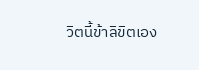วิตนี้ข้าลิขิตเอง